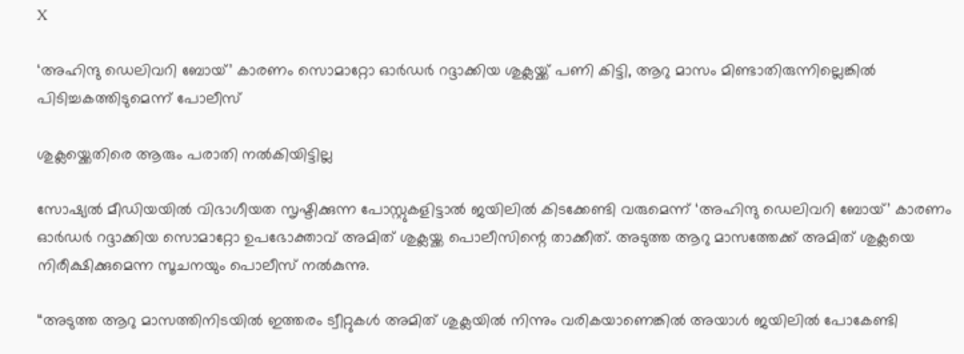X

‘അഹിന്ദു ഡെലിവറി ബോയ്’ കാരണം സൊമാറ്റോ ഓർഡർ റദ്ദാക്കിയ ശുക്ലയ്ക്ക് പണി കിട്ടി, ആറു മാസം മിണ്ടാതിരുന്നില്ലെങ്കിൽ പിടിച്ചകത്തിടുമെന്ന് പോലീസ്

ശുക്ലയ്ക്കെതിരെ ആരും പരാതി നൽകിയിട്ടില്ല

സോഷ്യൽ മീഡിയയിൽ വിഭാഗീയത സൃഷ്ടിക്കുന്ന പോസ്റ്റുകളിട്ടാൽ ജയിലിൽ കിടക്കേണ്ടി വരുമെന്ന് ‘അഹിന്ദു ഡെലിവറി ബോയ്’ കാരണം ഓർഡർ റദ്ദാക്കിയ സൊമാറ്റോ ഉപഭോക്താവ് അമിത് ശുക്ലയ്ക്ക പൊലീസിന്റെ താക്കീത്. അടുത്ത ആറു മാസത്തേക്ക് അമിത് ശുക്ലയെ നിരീക്ഷിക്കുമെന്ന സൂചനയും പൊലീസ് നൽകുന്നു.

“അടുത്ത ആറു മാസത്തിനിടയിൽ ഇത്തരം ട്വീറ്റുകൾ അമിത് ശുക്ലയിൽ നിന്നും വരികയാണെങ്കിൽ അയാൾ ജയിലിൽ പോകേണ്ടി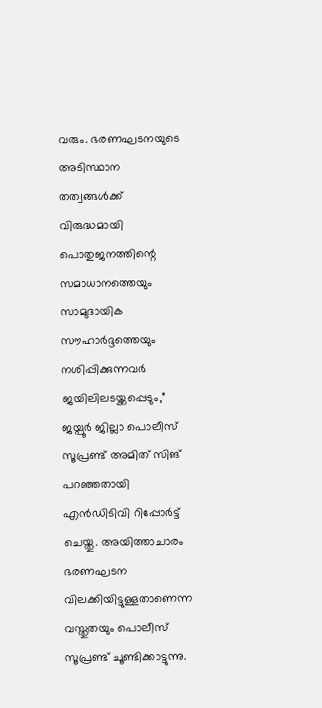വരും. ഭരണഘടനയുടെ അടിസ്ഥാന തത്വങ്ങൾക്ക് വിരുദ്ധമായി പൊതുജനത്തിന്റെ സമാധാനത്തെയും സാമുദായിക സൗഹാർദ്ദത്തെയും നശിപ്പിക്കുന്നവർ ജയിലിലടയ്ക്കപ്പെടും,” ജയ്പൂർ ജില്ലാ പൊലീസ് സൂപ്രണ്ട് അമിത് സിങ് പറഞ്ഞതായി എൻഡിടിവി റിപ്പോർട്ട് ചെയ്തു. അയിത്താചാരം ഭരണഘടന വിലക്കിയിട്ടുള്ളതാണെന്ന വസ്തുതയും പൊലീസ് സൂപ്രണ്ട് ചൂണ്ടിക്കാട്ടുന്നു.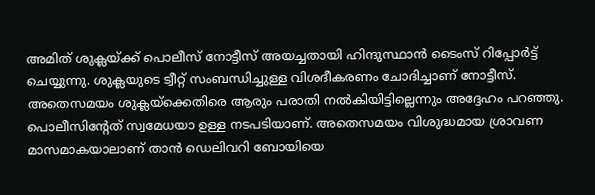അമിത് ശുക്ലയ്ക്ക് പൊലീസ് നോട്ടീസ് അയച്ചതായി ഹിന്ദുസ്ഥാൻ ടൈംസ് റിപ്പോർട്ട് ചെയ്യുന്നു. ശുക്ലയുടെ ട്വീറ്റ് സംബന്ധിച്ചുള്ള വിശദീകരണം ചോദിച്ചാണ് നോട്ടീസ്. അതെസമയം ശുക്ലയ്ക്കെതിരെ ആരും പരാതി നൽകിയിട്ടില്ലെന്നും അദ്ദേഹം പറഞ്ഞു. പൊലീസിന്റേത് സ്വമേധയാ ഉള്ള നടപടിയാണ്. അതെസമയം വിശുദ്ധമായ ശ്രാവണ മാസമാകയാലാണ് താൻ ഡെലിവറി ബോയിയെ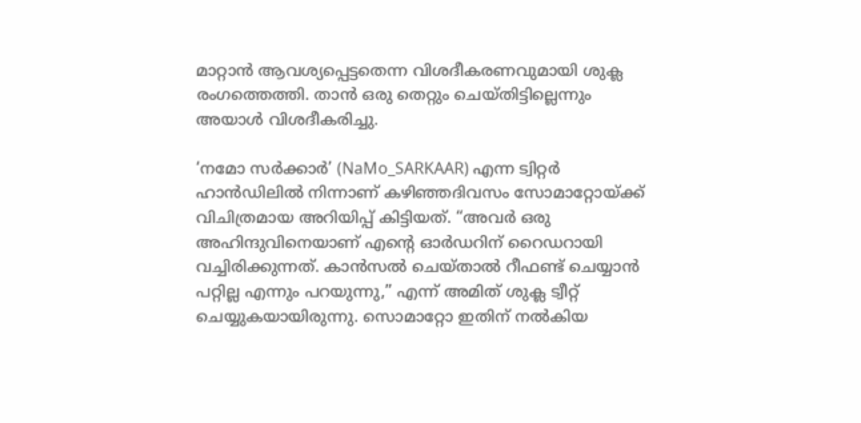മാറ്റാൻ ആവശ്യപ്പെട്ടതെന്ന വിശദീകരണവുമായി ശുക്ല രംഗത്തെത്തി. താൻ ഒരു തെറ്റും ചെയ്തിട്ടില്ലെന്നും അയാൾ വിശദീകരിച്ചു.

‘നമോ സർക്കാർ’ (NaMo_SARKAAR) എന്ന ട്വിറ്റർ ഹാൻഡിലിൽ നിന്നാണ് കഴിഞ്ഞദിവസം സോമാറ്റോയ്ക്ക് വിചിത്രമായ അറിയിപ്പ് കിട്ടിയത്. “അവര്‍ ഒരു അഹിന്ദുവിനെയാണ് എന്റെ ഓര്‍ഡറിന് റൈഡറായി വച്ചിരിക്കുന്നത്. കാന്‍സല്‍ ചെയ്താല്‍ റീഫണ്ട് ചെയ്യാന്‍ പറ്റില്ല എന്നും പറയുന്നു,” എന്ന് അമിത് ശുക്ല ട്വീറ്റ് ചെയ്യുകയായിരുന്നു. സൊമാറ്റോ ഇതിന് നല്‍കിയ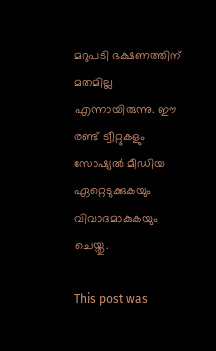മറുപടി ഭക്ഷണത്തിന് മതമില്ല എന്നായിരുന്നു. ഈ രണ്ട് ട്വീറ്റുകളും സോഷ്യൽ മീഡിയ ഏറ്റെടുക്കുകയും വിവാദമാകുകയും ചെയ്തു.

This post was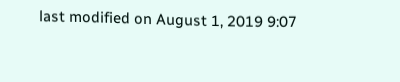last modified on August 1, 2019 9:07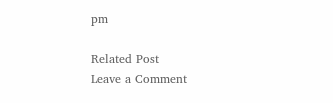pm

Related Post
Leave a Comment